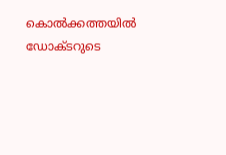കൊല്‍ക്കത്തയില്‍ ഡോക്ടറുടെ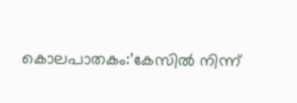കൊലപാതകം:’കേസില്‍ നിന്ന്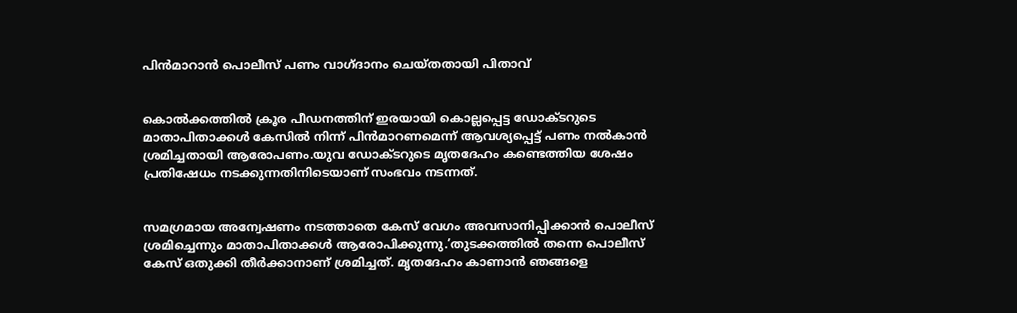പിൻമാറാൻ പൊലീസ് പണം വാഗ്ദാനം ചെയ്തതായി പിതാവ്


കൊല്‍ക്കത്തില്‍ ക്രൂര പീഡനത്തിന് ഇരയായി കൊല്ലപ്പെട്ട ഡോക്ടറുടെ മാതാപിതാക്കള്‍ കേസില്‍ നിന്ന് പിൻമാറണമെന്ന് ആവശ്യപ്പെട്ട് പണം നല്‍കാൻ ശ്രമിച്ചതായി ആരോപണം.യുവ ഡോക്ടറുടെ മൃതദേഹം കണ്ടെത്തിയ ശേഷം പ്രതിഷേധം നടക്കുന്നതിനിടെയാണ് സംഭവം നടന്നത്.


സമഗ്രമായ അന്വേഷണം നടത്താതെ കേസ് വേഗം അവസാനിപ്പിക്കാൻ പൊലീസ് ശ്രമിച്ചെന്നും മാതാപിതാക്കള്‍ ആരോപിക്കുന്നു.’തുടക്കത്തില്‍ തന്നെ പൊലീസ് കേസ് ഒതുക്കി തീർക്കാനാണ് ശ്രമിച്ചത്. മൃതദേഹം കാണാൻ ഞങ്ങളെ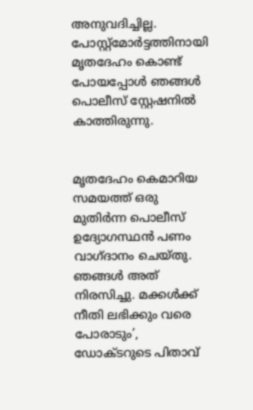അനുവദിച്ചില്ല. പോസ്റ്റ്‌മോർട്ടത്തിനായി മൃതദേഹം കൊണ്ട് പോയപ്പോള്‍ ഞങ്ങള്‍ പൊലീസ് സ്റ്റേഷനില്‍ കാത്തിരുന്നു.


മൃതദേഹം കെമാറിയ സമയത്ത് ഒരു മുതിർന്ന പൊലീസ് ഉദ്യോഗസ്ഥൻ പണം വാഗ്ദാനം ചെയ്തു. ഞങ്ങള്‍ അത് നിരസിച്ചു. മക്കള്‍ക്ക് നീതി ലഭിക്കും വരെ പോരാടും’, ഡോക്ടറുടെ പിതാവ്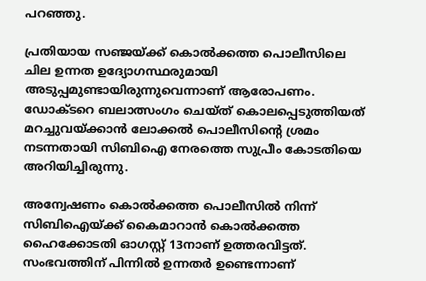പറഞ്ഞു.

പ്രതിയായ സഞ്ജയ്ക്ക് കൊല്‍ക്കത്ത പൊലീസിലെ ചില ഉന്നത ഉദ്യോഗസ്ഥരുമായി അടുപ്പമുണ്ടായിരുന്നുവെന്നാണ് ആരോപണം. ഡോക്‌ടറെ ബലാത്സംഗം ചെയ്‌ത് കൊലപ്പെടുത്തിയത് മറച്ചുവയ്ക്കാൻ ലോക്കല്‍ പൊലീസിന്റെ ശ്രമം നടന്നതായി സിബിഐ നേരത്തെ സുപ്രീം കോടതിയെ അറിയിച്ചിരുന്നു.

അന്വേഷണം കൊല്‍ക്കത്ത പൊലീസില്‍ നിന്ന് സിബിഐയ്ക്ക് കൈമാറാൻ കൊല്‍ക്കത്ത ഹൈക്കോടതി ഓഗസ്റ്റ് 13നാണ് ഉത്തരവിട്ടത്. സംഭവത്തിന് പിന്നില്‍ ഉന്നതർ ഉണ്ടെന്നാണ്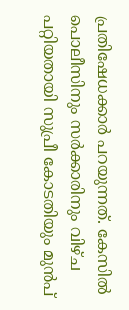പ്രതിഷേധക്കാർ പറയുന്നത്. കേസില്‍ പൊലീസിനും സർക്കാരിനും വിഴ്ച പറ്റിയതായി സുപ്രീ കോടതിയും മുൻപ്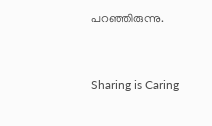പറഞ്ഞിരുന്നു.



Sharing is Caring